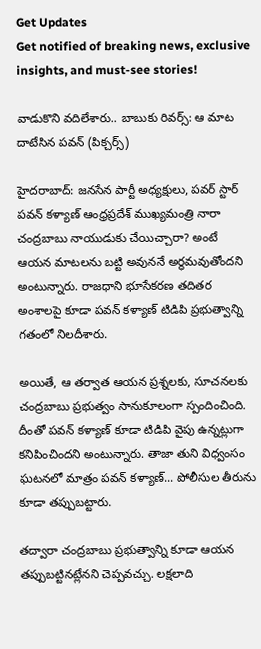Get Updates
Get notified of breaking news, exclusive insights, and must-see stories!

వాడుకొని వదిలేశారు.. బాబుకు రివర్స్: ఆ మాట దాటేసిన పవన్ (పిక్చర్స్)

హైదరాబాద్: జనసేన పార్టీ అధ్యక్షులు, పవర్ స్టార్ పవన్ కళ్యాణ్ ఆంధ్రప్రదేశ్ ముఖ్యమంత్రి నారా చంద్రబాబు నాయుడుకు చేయిచ్చారా? అంటే ఆయన మాటలను బట్టి అవుననే అర్థమవుతోందని అంటున్నారు. రాజధాని భూసేకరణ తదితర అంశాలపై కూడా పవన్ కళ్యాణ్ టిడిపి ప్రభుత్వాన్ని గతంలో నిలదీశారు.

అయితే, ఆ తర్వాత ఆయన ప్రశ్నలకు, సూచనలకు చంద్రబాబు ప్రభుత్వం సానుకూలంగా స్పందించింది. దీంతో పవన్ కళ్యాణ్ కూడా టిడిపి వైపు ఉన్నట్లుగా కనిపించిందని అంటున్నారు. తాజా తుని విధ్వంసం ఘటనలో మాత్రం పవన్ కళ్యాణ్... పోలీసుల తీరును కూడా తప్పుబట్టారు.

తద్వారా చంద్రబాబు ప్రభుత్వాన్ని కూడా ఆయన తప్పుబట్టినట్లేనని చెప్పవచ్చు. లక్షలాది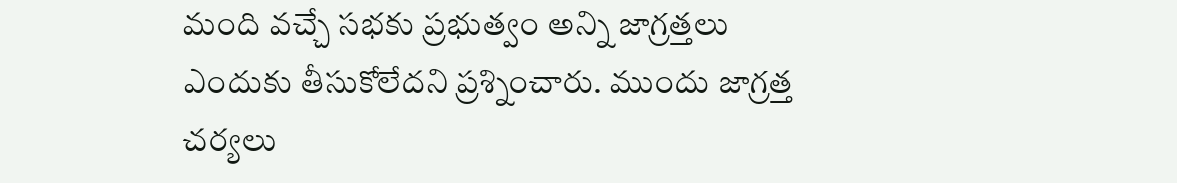మంది వచ్చే సభకు ప్రభుత్వం అన్ని జాగ్రత్తలు ఎందుకు తీసుకోలేదని ప్రశ్నించారు. ముందు జాగ్రత్త చర్యలు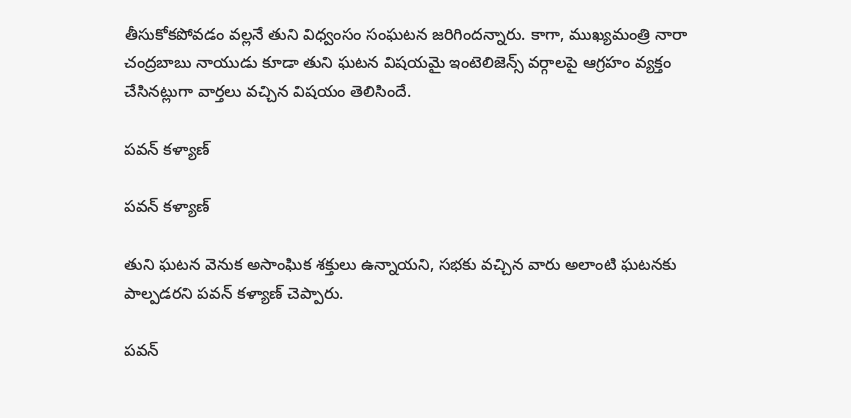తీసుకోకపోవడం వల్లనే తుని విధ్వంసం సంఘటన జరిగిందన్నారు. కాగా, ముఖ్యమంత్రి నారా చంద్రబాబు నాయుడు కూడా తుని ఘటన విషయమై ఇంటెలిజెన్స్ వర్గాలపై ఆగ్రహం వ్యక్తం చేసినట్లుగా వార్తలు వచ్చిన విషయం తెలిసిందే.

పవన్ కళ్యాణ్

పవన్ కళ్యాణ్

తుని ఘటన వెనుక అసాంఘిక శక్తులు ఉన్నాయని, సభకు వచ్చిన వారు అలాంటి ఘటనకు పాల్పడరని పవన్ కళ్యాణ్ చెప్పారు.

పవన్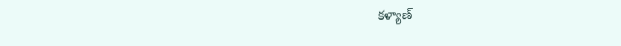కళ్యాణ్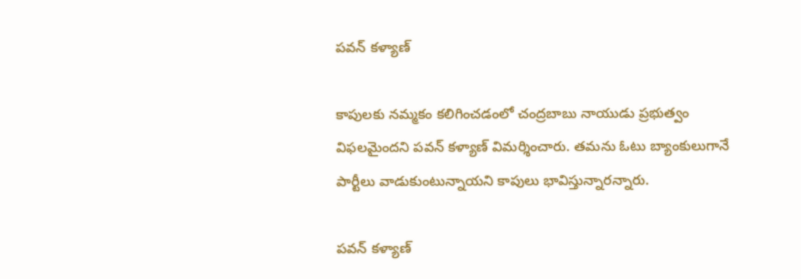పవన్ కళ్యాణ్

కాపులకు నమ్మకం కలిగించడంలో చంద్రబాబు నాయుడు ప్రభుత్వం విఫలమైందని పవన్ కళ్యాణ్ విమర్శించారు. తమను ఓటు బ్యాంకులుగానే పార్టీలు వాడుకుంటున్నాయని కాపులు భావిస్తున్నారన్నారు.

పవన్ కళ్యాణ్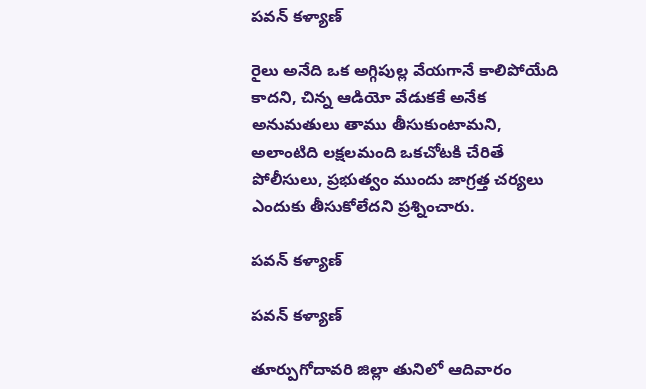పవన్ కళ్యాణ్

రైలు అనేది ఒక అగ్గిపుల్ల వేయగానే కాలిపోయేది కాదని, చిన్న ఆడియో వేడుకకే అనేక అనుమతులు తాము తీసుకుంటామని, అలాంటిది లక్షలమంది ఒకచోటకి చేరితే పోలీసులు, ప్రభుత్వం ముందు జాగ్రత్త చర్యలు ఎందుకు తీసుకోలేదని ప్రశ్నించారు.

పవన్ కళ్యాణ్

పవన్ కళ్యాణ్

తూర్పుగోదావరి జిల్లా తునిలో ఆదివారం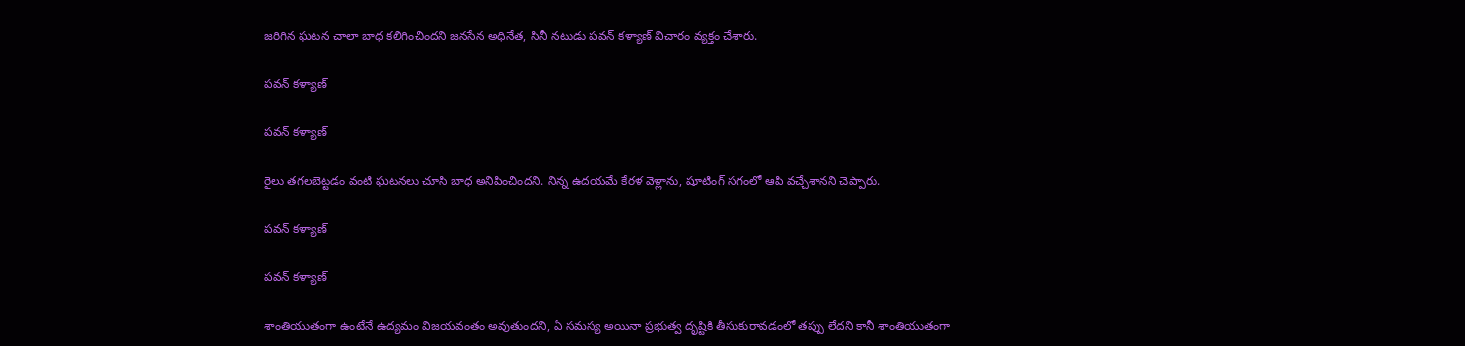జరిగిన ఘటన చాలా బాధ కలిగించిందని జనసేన అధినేత, సినీ నటుడు పవన్ కళ్యాణ్‌ విచారం వ్యక్తం చేశారు.

పవన్ కళ్యాణ్

పవన్ కళ్యాణ్

రైలు తగలబెట్టడం వంటి ఘటనలు చూసి బాధ అనిపించిందని. నిన్న ఉదయమే కేరళ వెళ్లాను, షూటింగ్‌ సగంలో ఆపి వచ్చేశానని చెప్పారు.

పవన్ కళ్యాణ్

పవన్ కళ్యాణ్

శాంతియుతంగా ఉంటేనే ఉద్యమం విజయవంతం అవుతుందని, ఏ సమస్య అయినా ప్రభుత్వ దృష్టికి తీసుకురావడంలో తప్పు లేదని కానీ శాంతియుతంగా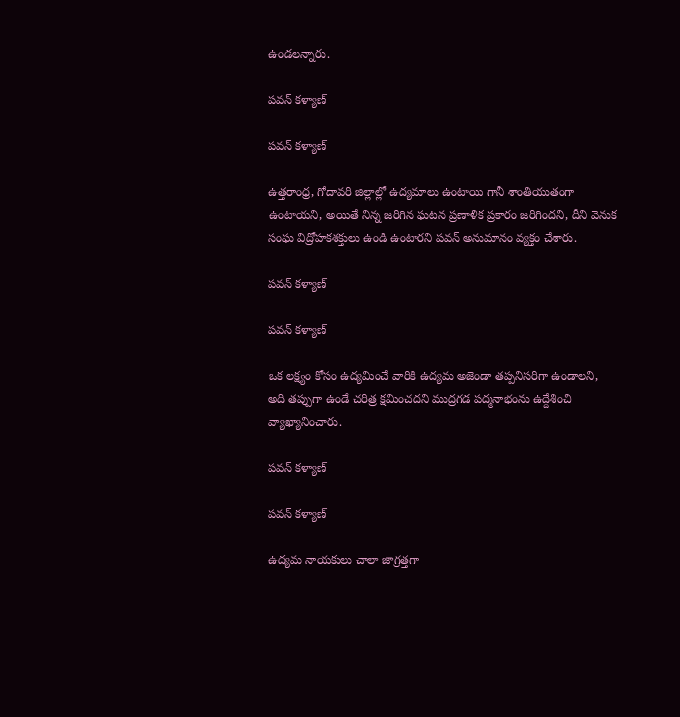ఉండలన్నారు.

పవన్ కళ్యాణ్

పవన్ కళ్యాణ్

ఉత్తరాంధ్ర, గోదావరి జిల్లాల్లో ఉద్యమాలు ఉంటాయి గానీ శాంతియుతంగా ఉంటాయని, అయితే నిన్న జరిగిన ఘటన ప్రణాళిక ప్రకారం జరిగిందని, దీని వెనుక సంఘ విద్రోహకశక్తులు ఉండి ఉంటారని పవన్‌ అనుమానం వ్యక్తం చేశారు.

పవన్ కళ్యాణ్

పవన్ కళ్యాణ్

ఒక లక్ష్యం కోసం ఉద్యమించే వారికి ఉద్యమ అజెండా తప్పనిసరిగా ఉండాలని, అది తప్పుగా ఉండే చరిత్ర క్షమించదని ముద్రగడ పద్మనాభంను ఉద్దేశించి వ్యాఖ్యానించారు.

పవన్ కళ్యాణ్

పవన్ కళ్యాణ్

ఉద్యమ నాయకులు చాలా జాగ్రత్తగా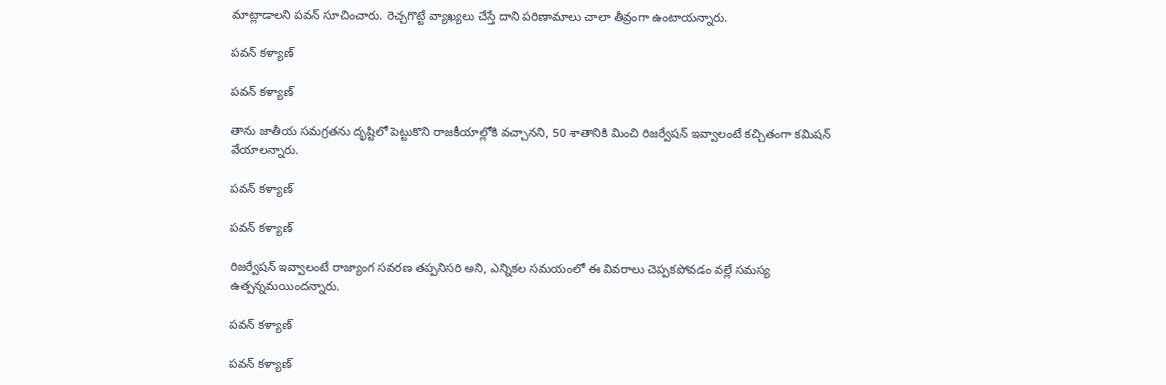మాట్లాడాలని పవన్ సూచించారు. రెచ్చగొట్టే వ్యాఖ్యలు చేస్తే దాని పరిణామాలు చాలా తీవ్రంగా ఉంటాయన్నారు.

పవన్ కళ్యాణ్

పవన్ కళ్యాణ్

తాను జాతీయ సమగ్రతను దృష్టిలో పెట్టుకొని రాజకీయాల్లోకి వచ్చానని, 50 శాతానికి మించి రిజర్వేషన్ ఇవ్వాలంటే కచ్చితంగా కమిషన్ వేయాలన్నారు.

పవన్ కళ్యాణ్

పవన్ కళ్యాణ్

రిజర్వేషన్ ఇవ్వాలంటే రాజ్యాంగ సవరణ తప్పనిసరి అని, ఎన్నికల సమయంలో ఈ వివరాలు చెప్పకపోవడం వల్లే సమస్య ఉత్పన్నమయిందన్నారు.

పవన్ కళ్యాణ్

పవన్ కళ్యాణ్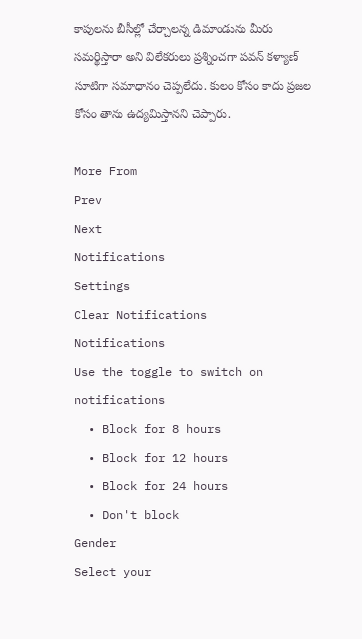కాపులను బీసీల్లో చేర్చాలన్న డిమాండును మీరు సమర్థిస్తారా అని విలేకరులు ప్రశ్నించగా పవన్ కళ్యాణ్ సూటిగా సమాధానం చెప్పలేదు. కులం కోసం కాదు ప్రజల కోసం తాను ఉద్యమిస్తానని చెప్పారు.

More From
Prev
Next
Notifications
Settings
Clear Notifications
Notifications
Use the toggle to switch on notifications
  • Block for 8 hours
  • Block for 12 hours
  • Block for 24 hours
  • Don't block
Gender
Select your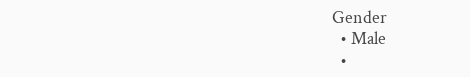Gender
  • Male
  •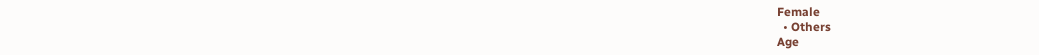Female
  • Others
Age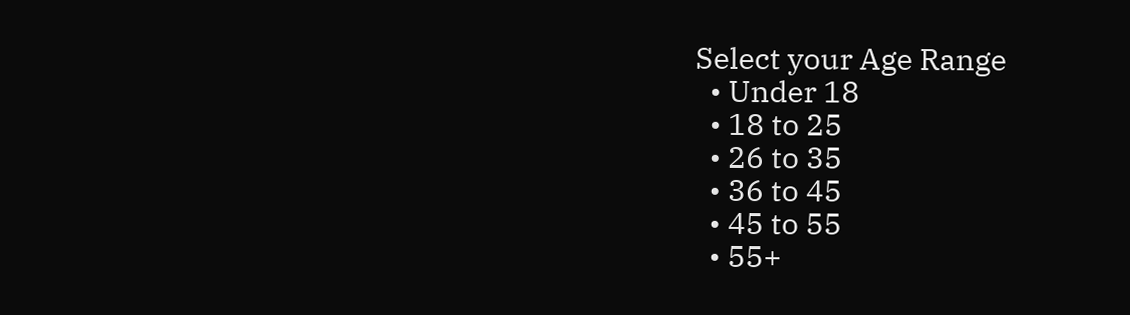Select your Age Range
  • Under 18
  • 18 to 25
  • 26 to 35
  • 36 to 45
  • 45 to 55
  • 55+